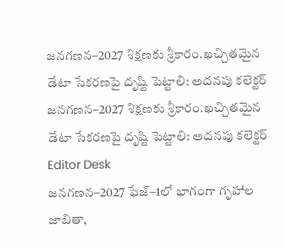జనగణన–2027 శిక్షణకు శ్రీకారం.ఖచ్చితమైన డేటా సేకరణపై దృష్టి పెట్టాలి: అదనపు కలెక్టర్
జనగణన–2027 శిక్షణకు శ్రీకారం.ఖచ్చితమైన డేటా సేకరణపై దృష్టి పెట్టాలి: అదనపు కలెక్టర్
Editor Desk
జనగణన–2027 ఫేజ్–1లో భాగంగా గృహాల జాబితా,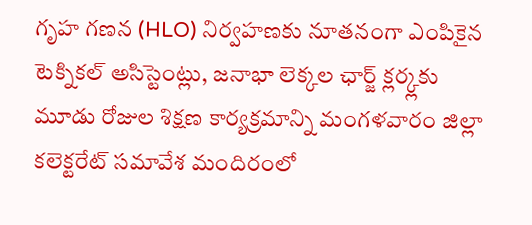గృహ గణన (HLO) నిర్వహణకు నూతనంగా ఎంపికైన టెక్నికల్ అసిస్టెంట్లు, జనాభా లెక్కల ఛార్జ్ క్లర్క్లకు మూడు రోజుల శిక్షణ కార్యక్రమాన్ని మంగళవారం జిల్లా కలెక్టరేట్ సమావేశ మందిరంలో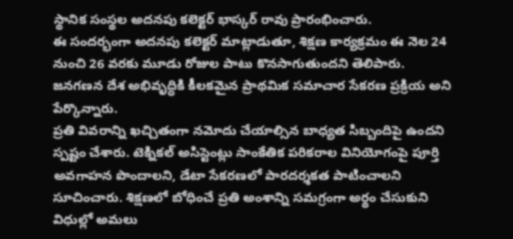స్థానిక సంస్థల అదనపు కలెక్టర్ భాస్కర్ రావు ప్రారంభించారు.
ఈ సందర్భంగా అదనపు కలెక్టర్ మాట్లాడుతూ, శిక్షణ కార్యక్రమం ఈ నెల 24 నుంచి 26 వరకు మూడు రోజుల పాటు కొనసాగుతుందని తెలిపారు. జనగణన దేశ అభివృద్ధికి కీలకమైన ప్రాథమిక సమాచార సేకరణ ప్రక్రియ అని పేర్కొన్నారు.
ప్రతి వివరాన్ని ఖచ్చితంగా నమోదు చేయాల్సిన బాధ్యత సిబ్బందిపై ఉందని స్పష్టం చేశారు. టెక్నికల్ అసిస్టెంట్లు సాంకేతిక పరికరాల వినియోగంపై పూర్తి అవగాహన పొందాలని, డేటా సేకరణలో పారదర్శకత పాటించాలని సూచించారు. శిక్షణలో బోధించే ప్రతి అంశాన్ని సమగ్రంగా అర్థం చేసుకుని విధుల్లో అమలు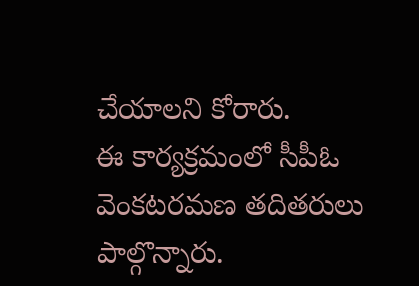చేయాలని కోరారు.
ఈ కార్యక్రమంలో సీపీఓ వెంకటరమణ తదితరులు పాల్గొన్నారు.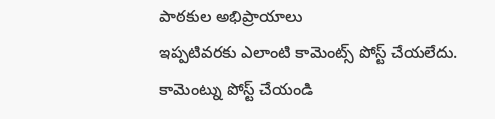పాఠకుల అభిప్రాయాలు
ఇప్పటివరకు ఎలాంటి కామెంట్స్ పోస్ట్ చేయలేదు.
కామెంట్ను పోస్ట్ చేయండి